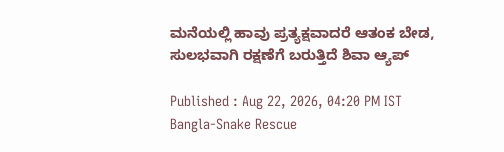ಮನೆಯಲ್ಲಿ ಹಾವು ಪ್ರತ್ಯಕ್ಷವಾದರೆ ಆತಂಕ ಬೇಡ, ಸುಲಭವಾಗಿ ರಕ್ಷಣೆಗೆ ಬರುತ್ತಿದೆ ಶಿವಾ ಆ್ಯಪ್

Published : Aug 22, 2026, 04:20 PM IST
Bangla-Snake Rescue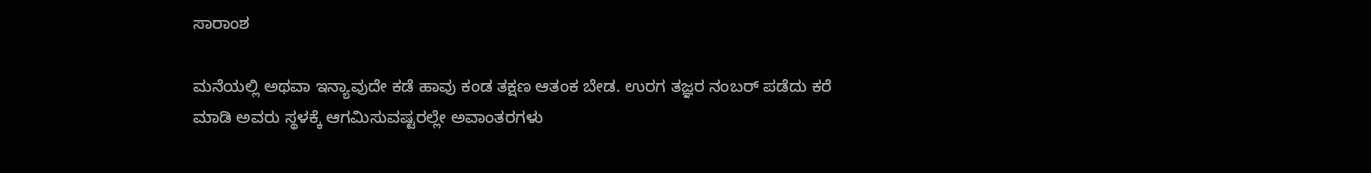ಸಾರಾಂಶ

ಮನೆಯಲ್ಲಿ ಅಥವಾ ಇನ್ಯಾವುದೇ ಕಡೆ ಹಾವು ಕಂಡ ತಕ್ಷಣ ಆತಂಕ ಬೇಡ. ಉರಗ ತಜ್ಞರ ನಂಬರ್ ಪಡೆದು ಕರೆ ಮಾಡಿ ಅವರು ಸ್ಥಳಕ್ಕೆ ಆಗಮಿಸುವಷ್ಟರಲ್ಲೇ ಅವಾಂತರಗಳು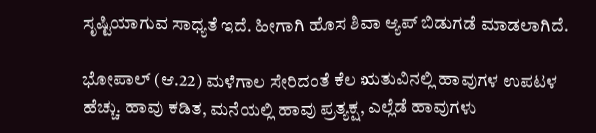ಸೃಷ್ಟಿಯಾಗುವ ಸಾಧ್ಯತೆ ಇದೆ. ಹೀಗಾಗಿ ಹೊಸ ಶಿವಾ ಆ್ಯಪ್ ಬಿಡುಗಡೆ ಮಾಡಲಾಗಿದೆ.

ಭೋಪಾಲ್ (ಆ.22) ಮಳೆಗಾಲ ಸೇರಿದಂತೆ ಕೆಲ ಋತುವಿನಲ್ಲಿ ಹಾವುಗಳ ಉಪಟಳ ಹೆಚ್ಚು. ಹಾವು ಕಡಿತ, ಮನೆಯಲ್ಲಿ ಹಾವು ಪ್ರತ್ಯಕ್ಷ, ಎಲ್ಲೆಡೆ ಹಾವುಗಳು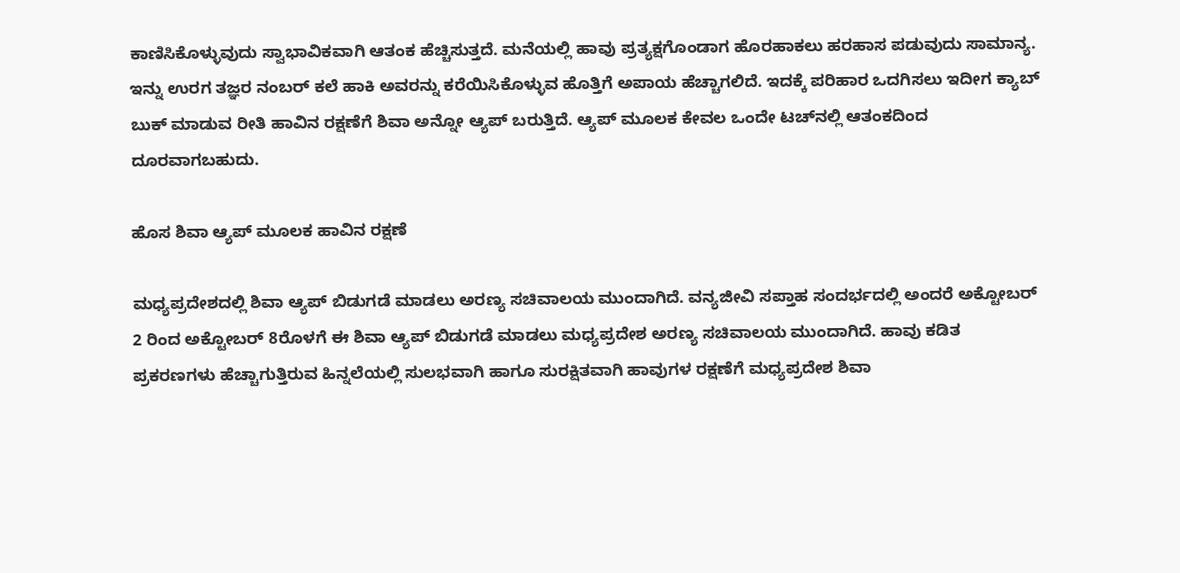ಕಾಣಿಸಿಕೊಳ್ಳುವುದು ಸ್ವಾಭಾವಿಕವಾಗಿ ಆತಂಕ ಹೆಚ್ಚಿಸುತ್ತದೆ. ಮನೆಯಲ್ಲಿ ಹಾವು ಪ್ರತ್ಯಕ್ಷಗೊಂಡಾಗ ಹೊರಹಾಕಲು ಹರಹಾಸ ಪಡುವುದು ಸಾಮಾನ್ಯ. ಇನ್ನು ಉರಗ ತಜ್ಞರ ನಂಬರ್ ಕಲೆ ಹಾಕಿ ಅವರನ್ನು ಕರೆಯಿಸಿಕೊಳ್ಳುವ ಹೊತ್ತಿಗೆ ಅಪಾಯ ಹೆಚ್ಚಾಗಲಿದೆ. ಇದಕ್ಕೆ ಪರಿಹಾರ ಒದಗಿಸಲು ಇದೀಗ ಕ್ಯಾಬ್ ಬುಕ್ ಮಾಡುವ ರೀತಿ ಹಾವಿನ ರಕ್ಷಣೆಗೆ ಶಿವಾ ಅನ್ನೋ ಆ್ಯಪ್ ಬರುತ್ತಿದೆ. ಆ್ಯಪ್ ಮೂಲಕ ಕೇವಲ ಒಂದೇ ಟಚ್‌ನಲ್ಲಿ ಆತಂಕದಿಂದ ದೂರವಾಗಬಹುದು.

ಹೊಸ ಶಿವಾ ಆ್ಯಪ್ ಮೂಲಕ ಹಾವಿನ ರಕ್ಷಣೆ

ಮಧ್ಯಪ್ರದೇಶದಲ್ಲಿ ಶಿವಾ ಆ್ಯಪ್ ಬಿಡುಗಡೆ ಮಾಡಲು ಅರಣ್ಯ ಸಚಿವಾಲಯ ಮುಂದಾಗಿದೆ. ವನ್ಯಜೀವಿ ಸಪ್ತಾಹ ಸಂದರ್ಭದಲ್ಲಿ ಅಂದರೆ ಅಕ್ಟೋಬರ್ 2 ರಿಂದ ಅಕ್ಟೋಬರ್ 8ರೊಳಗೆ ಈ ಶಿವಾ ಆ್ಯಪ್ ಬಿಡುಗಡೆ ಮಾಡಲು ಮಧ್ಯಪ್ರದೇಶ ಅರಣ್ಯ ಸಚಿವಾಲಯ ಮುಂದಾಗಿದೆ. ಹಾವು ಕಡಿತ ಪ್ರಕರಣಗಳು ಹೆಚ್ಚಾಗುತ್ತಿರುವ ಹಿನ್ನಲೆಯಲ್ಲಿ ಸುಲಭವಾಗಿ ಹಾಗೂ ಸುರಕ್ಷಿತವಾಗಿ ಹಾವುಗಳ ರಕ್ಷಣೆಗೆ ಮಧ್ಯಪ್ರದೇಶ ಶಿವಾ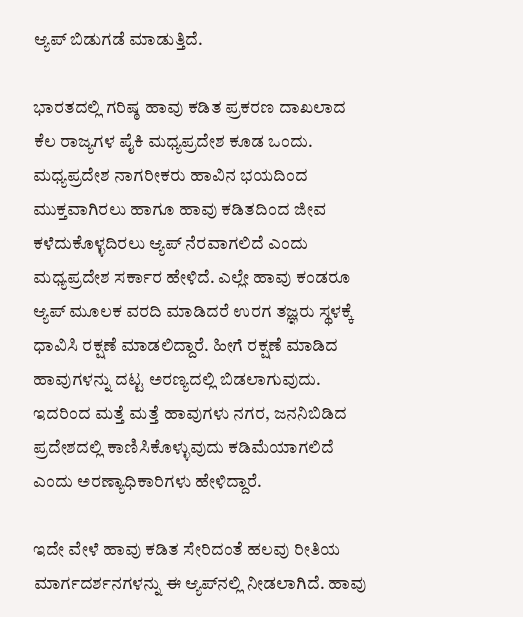ಆ್ಯಪ್ ಬಿಡುಗಡೆ ಮಾಡುತ್ತಿದೆ.

ಭಾರತದಲ್ಲಿ ಗರಿಷ್ಠ ಹಾವು ಕಡಿತ ಪ್ರಕರಣ ದಾಖಲಾದ ಕೆಲ ರಾಜ್ಯಗಳ ಪೈಕಿ ಮಧ್ಯಪ್ರದೇಶ ಕೂಡ ಒಂದು. ಮಧ್ಯಪ್ರದೇಶ ನಾಗರೀಕರು ಹಾವಿನ ಭಯದಿಂದ ಮುಕ್ತವಾಗಿರಲು ಹಾಗೂ ಹಾವು ಕಡಿತದಿಂದ ಜೀವ ಕಳೆದುಕೊಳ್ಳದಿರಲು ಆ್ಯಪ್ ನೆರವಾಗಲಿದೆ ಎಂದು ಮಧ್ಯಪ್ರದೇಶ ಸರ್ಕಾರ ಹೇಳಿದೆ. ಎಲ್ಲೇ ಹಾವು ಕಂಡರೂ ಆ್ಯಪ್ ಮೂಲಕ ವರದಿ ಮಾಡಿದರೆ ಉರಗ ತಜ್ಞರು ಸ್ಥಳಕ್ಕೆ ಧಾವಿಸಿ ರಕ್ಷಣೆ ಮಾಡಲಿದ್ದಾರೆ. ಹೀಗೆ ರಕ್ಷಣೆ ಮಾಡಿದ ಹಾವುಗಳನ್ನು ದಟ್ಟ ಅರಣ್ಯದಲ್ಲಿ ಬಿಡಲಾಗುವುದು. ಇದರಿಂದ ಮತ್ತೆ ಮತ್ತೆ ಹಾವುಗಳು ನಗರ, ಜನನಿಬಿಡಿದ ಪ್ರದೇಶದಲ್ಲಿ ಕಾಣಿಸಿಕೊಳ್ಳುವುದು ಕಡಿಮೆಯಾಗಲಿದೆ ಎಂದು ಅರಣ್ಯಾಧಿಕಾರಿಗಳು ಹೇಳಿದ್ದಾರೆ.

ಇದೇ ವೇಳೆ ಹಾವು ಕಡಿತ ಸೇರಿದಂತೆ ಹಲವು ರೀತಿಯ ಮಾರ್ಗದರ್ಶನಗಳನ್ನು ಈ ಆ್ಯಪ್‌ನಲ್ಲಿ ನೀಡಲಾಗಿದೆ. ಹಾವು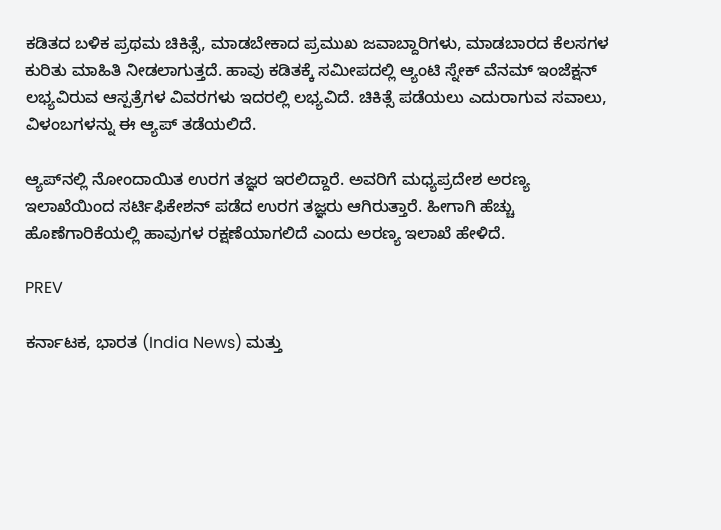ಕಡಿತದ ಬಳಿಕ ಪ್ರಥಮ ಚಿಕಿತ್ಸೆ, ಮಾಡಬೇಕಾದ ಪ್ರಮುಖ ಜವಾಬ್ದಾರಿಗಳು, ಮಾಡಬಾರದ ಕೆಲಸಗಳ ಕುರಿತು ಮಾಹಿತಿ ನೀಡಲಾಗುತ್ತದೆ. ಹಾವು ಕಡಿತಕ್ಕೆ ಸಮೀಪದಲ್ಲಿ ಆ್ಯಂಟಿ ಸ್ನೇಕ್ ವೆನಮ್ ಇಂಜೆಕ್ಷನ್ ಲಭ್ಯವಿರುವ ಆಸ್ಪತ್ರೆಗಳ ವಿವರಗಳು ಇದರಲ್ಲಿ ಲಭ್ಯವಿದೆ. ಚಿಕಿತ್ಸೆ ಪಡೆಯಲು ಎದುರಾಗುವ ಸವಾಲು, ವಿಳಂಬಗಳನ್ನು ಈ ಆ್ಯಪ್ ತಡೆಯಲಿದೆ.

ಆ್ಯಪ್‌ನಲ್ಲಿ ನೋಂದಾಯಿತ ಉರಗ ತಜ್ಞರ ಇರಲಿದ್ದಾರೆ. ಅವರಿಗೆ ಮಧ್ಯಪ್ರದೇಶ ಅರಣ್ಯ ಇಲಾಖೆಯಿಂದ ಸರ್ಟಿಫಿಕೇಶನ್ ಪಡೆದ ಉರಗ ತಜ್ಞರು ಆಗಿರುತ್ತಾರೆ. ಹೀಗಾಗಿ ಹೆಚ್ಚು ಹೊಣೆಗಾರಿಕೆಯಲ್ಲಿ ಹಾವುಗಳ ರಕ್ಷಣೆಯಾಗಲಿದೆ ಎಂದು ಅರಣ್ಯ ಇಲಾಖೆ ಹೇಳಿದೆ.

PREV

ಕರ್ನಾಟಕ, ಭಾರತ (India News) ಮತ್ತು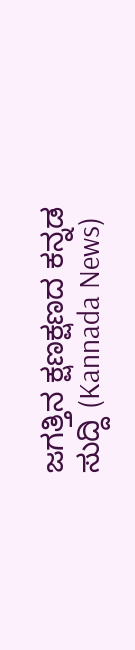ಜಗತ್ತಿನ ಕ್ಷಣಕ್ಷಣದ ಕನ್ನಡ ಸುದ್ದಿ (Kannada News)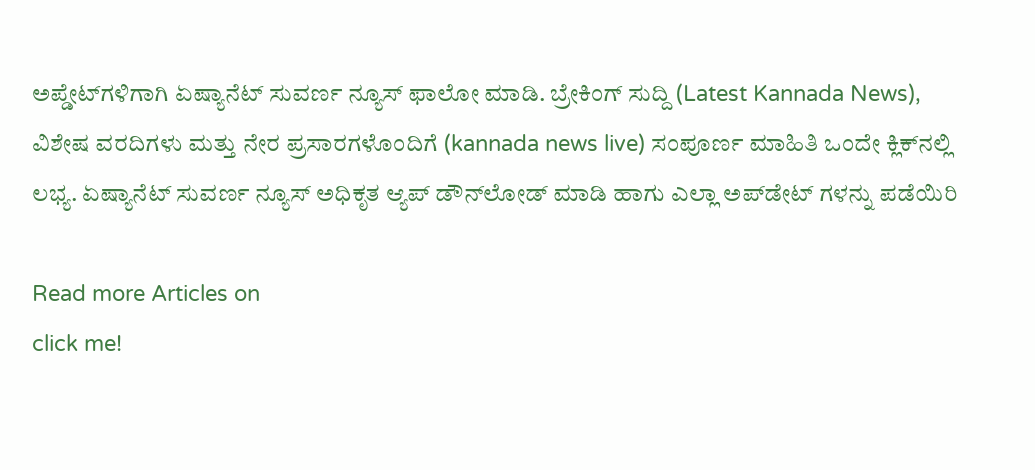ಅಪ್ಡೇಟ್‌ಗಳಿಗಾಗಿ ಏಷ್ಯಾನೆಟ್ ಸುವರ್ಣ ನ್ಯೂಸ್‌ ಫಾಲೋ ಮಾಡಿ. ಬ್ರೇಕಿಂಗ್ ಸುದ್ದಿ (Latest Kannada News), ವಿಶೇಷ ವರದಿಗಳು ಮತ್ತು ನೇರ ಪ್ರಸಾರಗಳೊಂದಿಗೆ (kannada news live) ಸಂಪೂರ್ಣ ಮಾಹಿತಿ ಒಂದೇ ಕ್ಲಿಕ್‌ನಲ್ಲಿ ಲಭ್ಯ. ಏಷ್ಯಾನೆಟ್ ಸುವರ್ಣ ನ್ಯೂಸ್ ಅಧಿಕೃತ ಆ್ಯಪ್ ಡೌನ್‌ಲೋಡ್ ಮಾಡಿ ಹಾಗು ಎಲ್ಲಾ ಅಪ್‌ಡೇಟ್ ಗಳನ್ನು ಪಡೆಯಿರಿ

Read more Articles on
click me!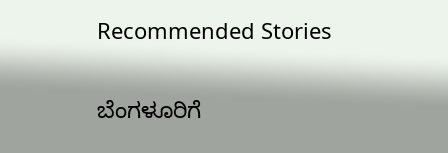Recommended Stories

ಬೆಂಗಳೂರಿಗೆ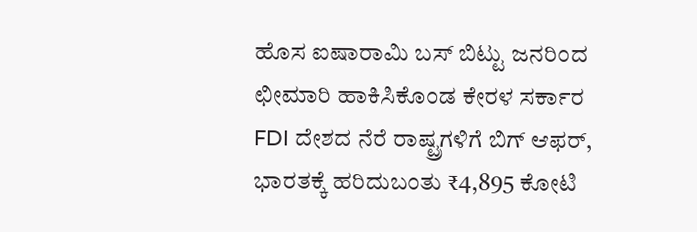ಹೊಸ ಐಷಾರಾಮಿ ಬಸ್ ಬಿಟ್ಟು ಜನರಿಂದ ಛೀಮಾರಿ ಹಾಕಿಸಿಕೊಂಡ ಕೇರಳ ಸರ್ಕಾರ
FDI ದೇಶದ ನೆರೆ ರಾಷ್ಟ್ರಗಳಿಗೆ ಬಿಗ್ ಆಫರ್, ಭಾರತಕ್ಕೆ ಹರಿದುಬಂತು ₹4,895 ಕೋಟಿ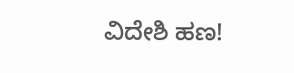ವಿದೇಶಿ ಹಣ!